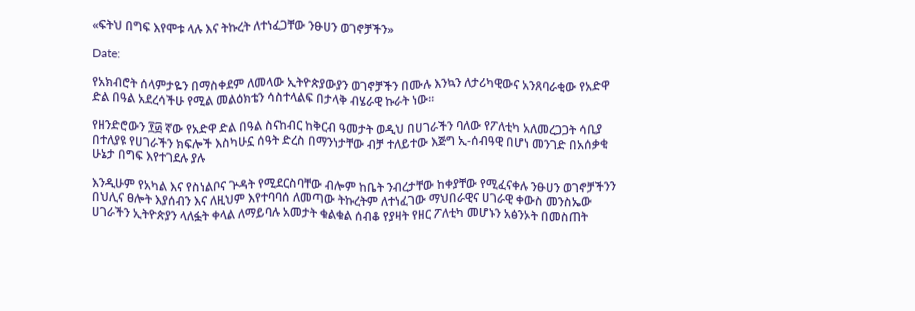«ፍትህ በግፍ እየሞቱ ላሉ እና ትኩረት ለተነፈጋቸው ንፁሀን ወገኖቻችን»

Date:

የአክብሮት ሰላምታዬን በማስቀደም ለመላው ኢትዮጵያውያን ወገኖቻችን በሙሉ እንኳን ለታሪካዊውና አንጸባራቂው የአድዋ ድል በዓል አደረሳችሁ የሚል መልዕክቴን ሳስተላልፍ በታላቅ ብሄራዊ ኩራት ነው፡፡

የዘንድሮውን ፻፴ ኛው የአድዋ ድል በዓል ስናከብር ከቅርብ ዓመታት ወዲህ በሀገራችን ባለው የፖለቲካ አለመረጋጋት ሳቢያ በተለያዩ የሀገራችን ክፍሎች እስካሁኗ ሰዓት ድረስ በማንነታቸው ብቻ ተለይተው እጅግ ኢ-ሰብዓዊ በሆነ መንገድ በአሰቃቂ ሁኔታ በግፍ እየተገደሉ ያሉ

እንዲሁም የአካል እና የስነልቦና ጕዳት የሚደርስባቸው ብሎም ከቤት ንብረታቸው ከቀያቸው የሚፈናቀሉ ንፁሀን ወገኖቻችንን በህሊና ፀሎት እያሰብን እና ለዚህም እየተባባሰ ለመጣው ትኩረትም ለተነፈገው ማህበራዊና ሀገራዊ ቀውስ መንስኤው ሀገራችን ኢትዮጵያን ላለፏት ቀላል ለማይባሉ አመታት ቁልቁል ሰብቆ የያዛት የዘር ፖለቲካ መሆኑን አፅንኦት በመስጠት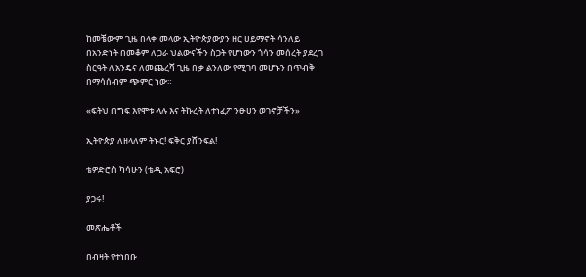ከመቼውም ጊዜ በላቀ መላው ኢትዮጵያውያን ዘር ሀይማኖት ሳንለይ በአንድነት በመቆም ለጋራ ህልውናችን ስጋት የሆነውን ጎሳን መሰረት ያደረገ ስርዓት ለአንዴና ለመጨረሻ ጊዜ በቃ ልንለው የሚገባ መሆኑን በጥብቅ በማሳሰብም ጭምር ነው።

«ፍትህ በግፍ እየሞቱ ላሉ እና ትኩረት ለተነፈፖ ንፁሀን ወገኖቻችን»

ኢትዮጵያ ለዘላለም ትኑር! ፍቅር ያሸንፍል!

ቴዎድሮስ ካሳሁን (ቴዲ አፍሮ)

ያጋሩ!

መጽሔቶች

በብዛት የተነበቡ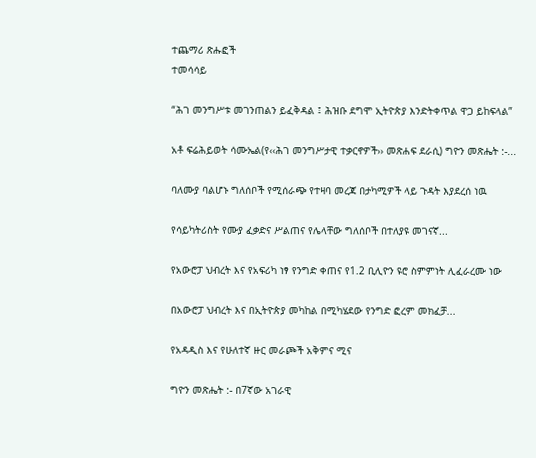ተጨማሪ ጽሑፎች
ተመሳሳይ

“ሕገ መንግሥቱ መገንጠልን ይፈቅዳል ፤ ሕዝቡ ደግሞ ኢትዮጵያ እንድትቀጥል ዋጋ ይከፍላል”

አቶ ፍሬሕይወት ሳሙኤል(የ‹‹ሕገ መንግሥታዊ ተቃርኖዎች›› መጽሐፍ ደራሲ) ግዮን መጽሔት :-...

ባለሙያ ባልሆኑ ግለሰቦች የሚሰራጭ የተዛባ መረጃ በታካሚዎች ላይ ጉዳት እያደረሰ ነዉ

የሳይካትሪስት የሙያ ፈቃድና ሥልጠና የሌላቸው ግለሰቦች በተለያዩ መገናኛ...

የአውሮፓ ህብረት እና የአፍሪካ ነፃ የንግድ ቀጠና የ1.2 ቢሊዮን ዩሮ ስምምነት ሊፈራረሙ ነው

በአውሮፓ ህብረት እና በኢትዮጵያ መካከል በሚካሄደው የንግድ ፎረም መክፈቻ...

የአዳዲስ እና የሁለተኛ ዙር መራጮች አቅምና ሚና

ግዮን መጽሔት :- በ7ኛው አገራዊ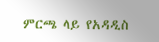ምርጫ ላይ የአዳዲስ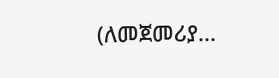(ለመጀመሪያ...